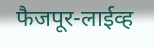फैजपूर-लाईव्ह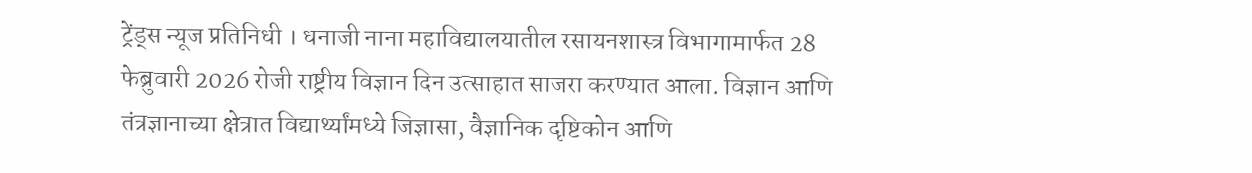ट्रेंड्स न्यूज प्रतिनिधी । धनाजी नाना महाविद्यालयातील रसायनशास्त्र विभागामार्फत 28 फेब्रुवारी 2026 रोजी राष्ट्रीय विज्ञान दिन उत्साहात साजरा करण्यात आला. विज्ञान आणि तंत्रज्ञानाच्या क्षेत्रात विद्यार्थ्यांमध्ये जिज्ञासा, वैज्ञानिक दृष्टिकोन आणि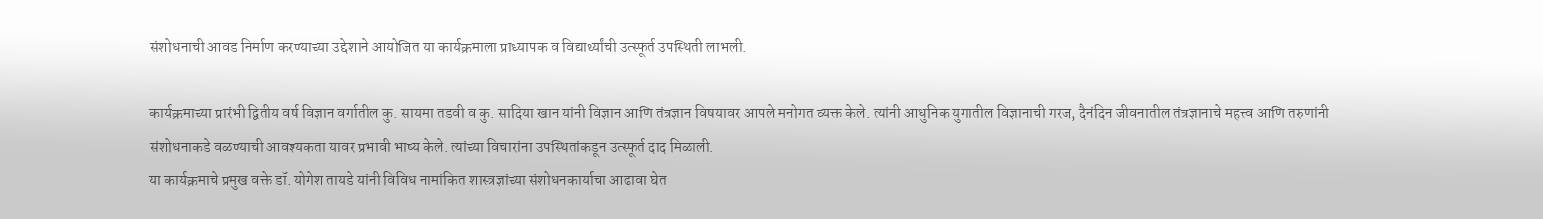संशोधनाची आवड निर्माण करण्याच्या उद्देशाने आयोजित या कार्यक्रमाला प्राध्यापक व विद्यार्थ्यांची उत्स्फूर्त उपस्थिती लाभली.

कार्यक्रमाच्या प्रारंभी द्वितीय वर्ष विज्ञान वर्गातील कु. सायमा तडवी व कु. सादिया खान यांनी विज्ञान आणि तंत्रज्ञान विषयावर आपले मनोगत व्यक्त केले. त्यांनी आधुनिक युगातील विज्ञानाची गरज, दैनंदिन जीवनातील तंत्रज्ञानाचे महत्त्व आणि तरुणांनी संशोधनाकडे वळण्याची आवश्यकता यावर प्रभावी भाष्य केले. त्यांच्या विचारांना उपस्थितांकडून उत्स्फूर्त दाद मिळाली.
या कार्यक्रमाचे प्रमुख वक्ते डॉ. योगेश तायडे यांनी विविध नामांकित शास्त्रज्ञांच्या संशोधनकार्याचा आढावा घेत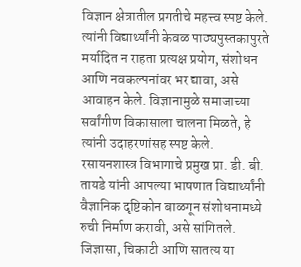विज्ञान क्षेत्रातील प्रगतीचे महत्त्व स्पष्ट केले. त्यांनी विद्यार्थ्यांनी केवळ पाठ्यपुस्तकापुरते मर्यादित न राहता प्रत्यक्ष प्रयोग, संशोधन आणि नवकल्पनांवर भर द्यावा, असे आवाहन केले. विज्ञानामुळे समाजाच्या सर्वांगीण विकासाला चालना मिळते, हे त्यांनी उदाहरणांसह स्पष्ट केले.
रसायनशास्त्र विभागाचे प्रमुख प्रा. डी. बी. तायडे यांनी आपल्या भाषणात विद्यार्थ्यांनी वैज्ञानिक दृष्टिकोन बाळगून संशोधनामध्ये रुची निर्माण करावी, असे सांगितले. जिज्ञासा, चिकाटी आणि सातत्य या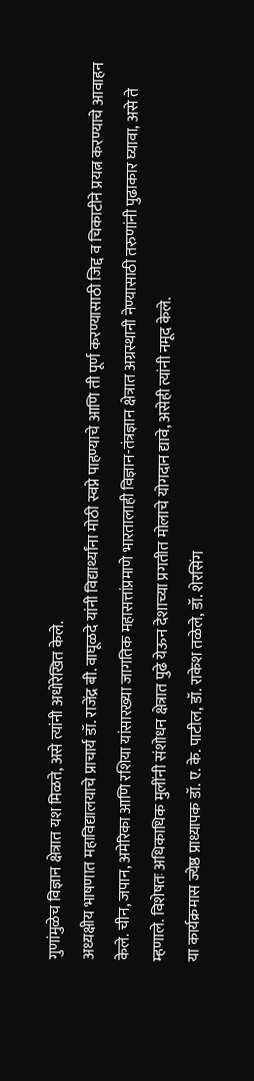गुणांमुळेच विज्ञान क्षेत्रात यश मिळते, असे त्यांनी अधोरेखित केले.
अध्यक्षीय भाषणात महाविद्यालयाचे प्राचार्य डॉ. राजेंद्र बी. वाघूळदे यांनी विद्यार्थ्यांना मोठी स्वप्ने पाहण्याचे आणि ती पूर्ण करण्यासाठी जिद्द व चिकाटीने प्रयत्न करण्याचे आवाहन केले. चीन, जपान, अमेरिका आणि रशिया यांसारख्या जागतिक महासत्तांप्रमाणे भारतालाही विज्ञान-तंत्रज्ञान क्षेत्रात अग्रस्थानी नेण्यासाठी तरुणांनी पुढाकार घ्यावा, असे ते म्हणाले. विशेषतः अधिकाधिक मुलींनी संशोधन क्षेत्रात पुढे येऊन देशाच्या प्रगतीत मोलाचे योगदान द्यावे, असेही त्यांनी नमूद केले.
या कार्यक्रमास ज्येष्ठ प्राध्यापक डॉ. ए. के. पाटील, डॉ. राकेश तळेले, डॉ. शेरसिंग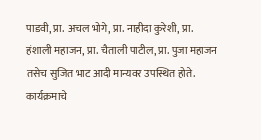पाडवी, प्रा. अचल भोगे, प्रा. नाहीदा कुरेशी, प्रा. हंशाली महाजन, प्रा. चैताली पाटील, प्रा. पुजा महाजन तसेच सुजित भाट आदी मान्यवर उपस्थित होते. कार्यक्रमाचे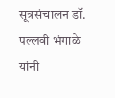सूत्रसंचालन डॉ. पल्लवी भंगाळे यांनी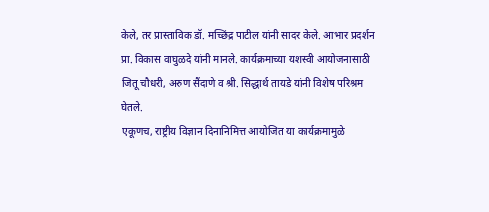केले, तर प्रास्ताविक डॉ. मच्छिंद्र पाटील यांनी सादर केले. आभार प्रदर्शन प्रा. विकास वाघुळदे यांनी मानले. कार्यक्रमाच्या यशस्वी आयोजनासाठी जितू चौधरी, अरुण सैंदाणे व श्री. सिद्धार्थ तायडे यांनी विशेष परिश्रम घेतले.
एकूणच, राष्ट्रीय विज्ञान दिनानिमित्त आयोजित या कार्यक्रमामुळे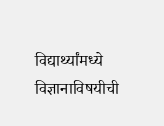विद्यार्थ्यांमध्ये विज्ञानाविषयीची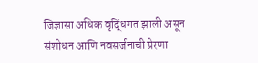जिज्ञासा अधिक वृद्धिंगत झाली असून संशोधन आणि नवसर्जनाची प्रेरणा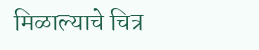मिळाल्याचे चित्र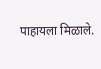पाहायला मिळाले.